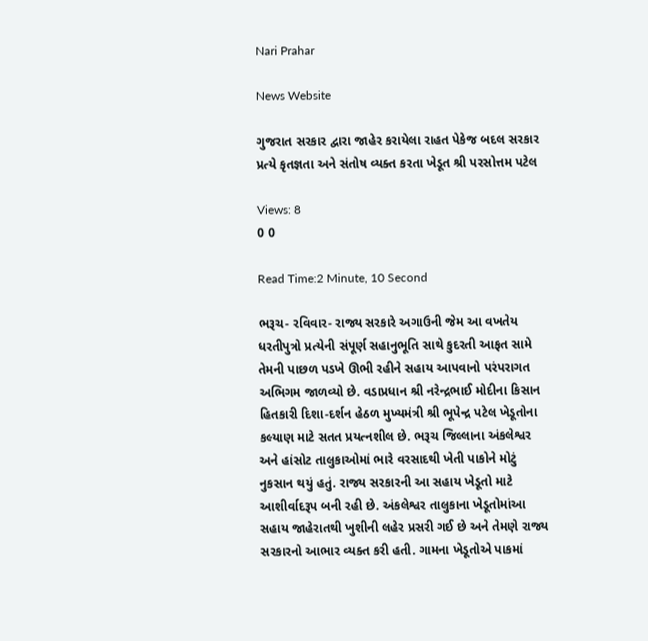Nari Prahar

News Website

ગુજરાત સરકાર દ્વારા જાહેર કરાયેલા રાહત પેકેજ બદલ સરકાર પ્રત્યે કૃતજ્ઞતા અને સંતોષ વ્યક્ત કરતા ખેડૂત શ્રી પરસોત્તમ પટેલ

Views: 8
0 0

Read Time:2 Minute, 10 Second

ભરૂચ- રવિવાર- રાજ્ય સરકારે અગાઉની જેમ આ વખતેય ધરતીપુત્રો પ્રત્યેની સંપૂર્ણ સહાનુભૂતિ સાથે કુદરતી આફત સામે તેમની પાછળ પડખે ઊભી રહીને સહાય આપવાનો પરંપરાગત અભિગમ જાળવ્યો છે. વડાપ્રધાન શ્રી નરેન્દ્રભાઈ મોદીના કિસાન હિતકારી દિશા-દર્શન હેઠળ મુખ્યમંત્રી શ્રી ભૂપેન્દ્ર પટેલ ખેડૂતોના કલ્યાણ માટે સતત પ્રયત્નશીલ છે. ભરૂચ જિલ્લાના અંકલેશ્વર અને હાંસોટ તાલુકાઓમાં ભારે વરસાદથી ખેતી પાકોને મોટું નુકસાન થયું હતું. રાજ્ય સરકારની આ સહાય ખેડૂતો માટે આશીર્વાદરૂપ બની રહી છે. અંકલેશ્વર તાલુકાના ખેડૂતોમાંઆ સહાય જાહેરાતથી ખુશીની લહેર પ્રસરી ગઈ છે અને તેમણે રાજ્ય સરકારનો આભાર વ્યક્ત કરી હતી. ગામના ખેડૂતોએ પાકમાં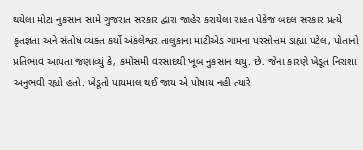થયેલા મોટા નુકસાન સામે ગુજરાત સરકાર દ્વારા જાહેર કરાયેલા રાહત પેકેજ બદલ સરકાર પ્રત્યે કૃતજ્ઞતા અને સંતોષ વ્યક્ત કર્યો અંકલેશ્વર તાલુકાના માટીએડ ગામના પરસોત્તમ ડાહ્યા પટેલ, પોતાનો પ્રતિભાવ આપતા જણાવ્યું કે, કમોસમી વરસાદથી ખૂબ નુકસાન થયુ. છે. જેના કારણે ખેડૂત નિરાશા અનુભવી રહ્યો હતો. ખેડૂતો પાયમાલ થઈ જાય એ પોષાય નહી ત્યારે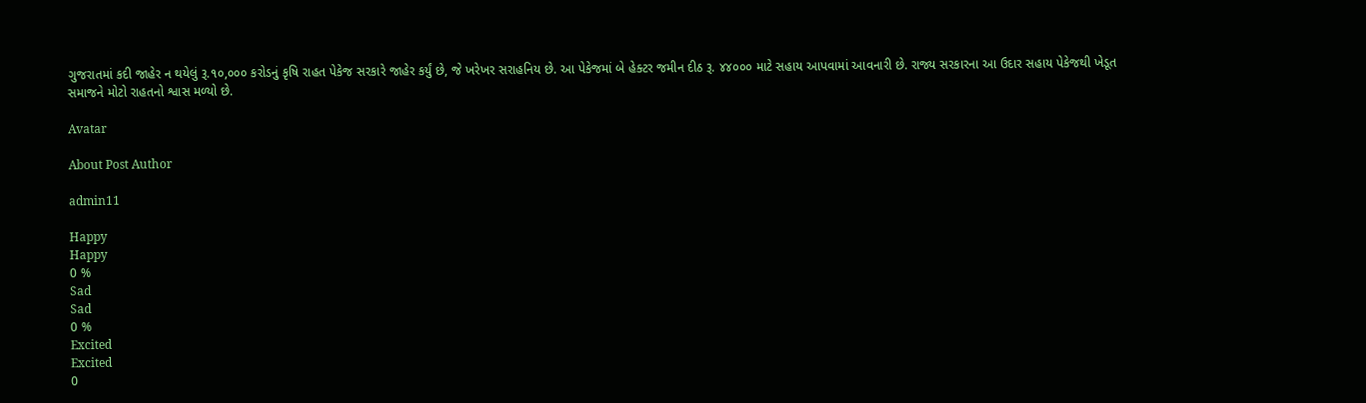ગુજરાતમાં કદી જાહેર ન થયેલું રૂ.૧૦,૦૦૦ કરોડનું કૃષિ રાહત પેકેજ સરકારે જાહેર કર્યું છે, જે ખરેખર સરાહનિય છે. આ પેકેજમાં બે હેક્ટર જમીન દીઠ રૂ. ૪૪૦૦૦ માટે સહાય આપવામાં આવનારી છે. રાજ્ય સરકારના આ ઉદાર સહાય પેકેજથી ખેડૂત સમાજને મોટો રાહતનો શ્વાસ મળ્યો છે.

Avatar

About Post Author

admin11

Happy
Happy
0 %
Sad
Sad
0 %
Excited
Excited
0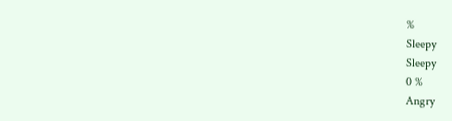%
Sleepy
Sleepy
0 %
Angry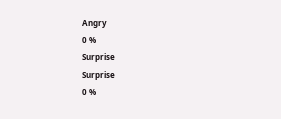Angry
0 %
Surprise
Surprise
0 %